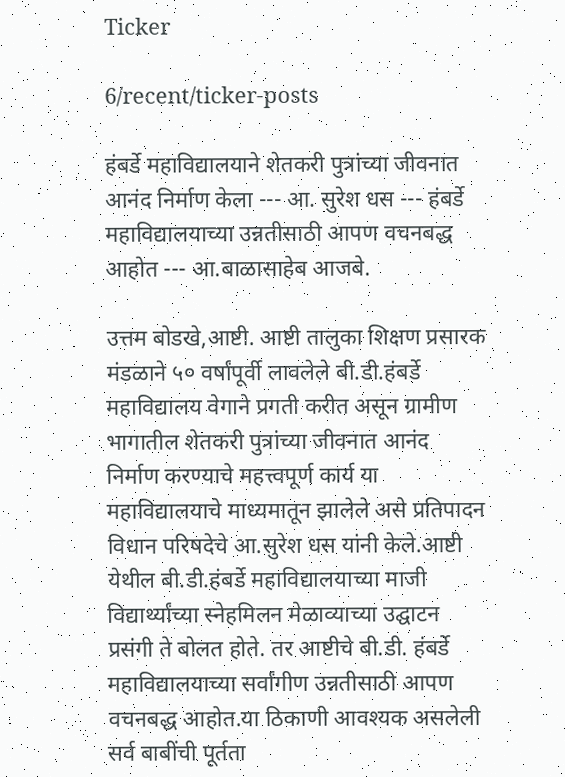Ticker

6/recent/ticker-posts

हंबर्डे महाविद्यालयाने शेतकरी पुत्रांच्या जीवनात आनंद निर्माण केला --- आ. सुरेश धस --- हंबर्डे महाविद्यालयाच्या उन्नतीसाठी आपण वचनबद्ध आहोत --- आ.बाळासाहेब आजबे.

उत्तम बोडखे,आष्टी. आष्टी तालुका शिक्षण प्रसारक मंडळाने ५० वर्षांपूर्वी लावलेले बी.डी.हंबर्डे महाविद्यालय वेगाने प्रगती करीत असून ग्रामीण भागातील शेतकरी पुत्रांच्या जीवनात आनंद निर्माण करण्याचे महत्त्वपूर्ण कार्य या महाविद्यालयाचे माध्यमातून झालेले असे प्रतिपादन विधान परिषदेचे आ.सुरेश धस यांनी केले.आष्टी येथील बी.डी.हंबर्डे महाविद्यालयाच्या माजी विद्यार्थ्यांच्या स्नेहमिलन मेळाव्याच्या उद्घाटन प्रसंगी ते बोलत होते. तर आष्टीचे बी.डी. हंबर्डे महाविद्यालयाच्या सर्वांगीण उन्नतीसाठी आपण वचनबद्ध आहोत.या ठिकाणी आवश्यक असलेली सर्व बाबींची पूर्तता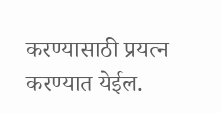करण्यासाठी प्रयत्न करण्यात येईल.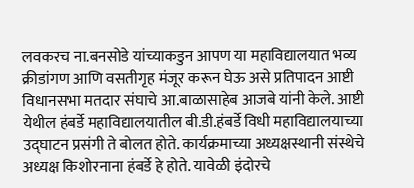लवकरच ना.बनसोडे यांच्याकडुन आपण या महाविद्यालयात भव्य क्रीडांगण आणि वसतीगृह मंजूर करून घेऊ असे प्रतिपादन आष्टी विधानसभा मतदार संघाचे आ.बाळासाहेब आजबे यांनी केले. आष्टी येथील हंबर्डे महाविद्यालयातील बी.डी.हंबर्डे विधी महाविद्यालयाच्या उद्घाटन प्रसंगी ते बोलत होते. कार्यक्रमाच्या अध्यक्षस्थानी संस्थेचे अध्यक्ष किशोरनाना हंबर्डे हे होते. यावेळी इंदोरचे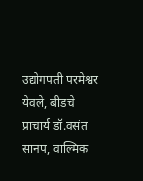उद्योगपती परमेश्वर येवले, बीडचे प्राचार्य डॉ.वसंत सानप, वाल्मिक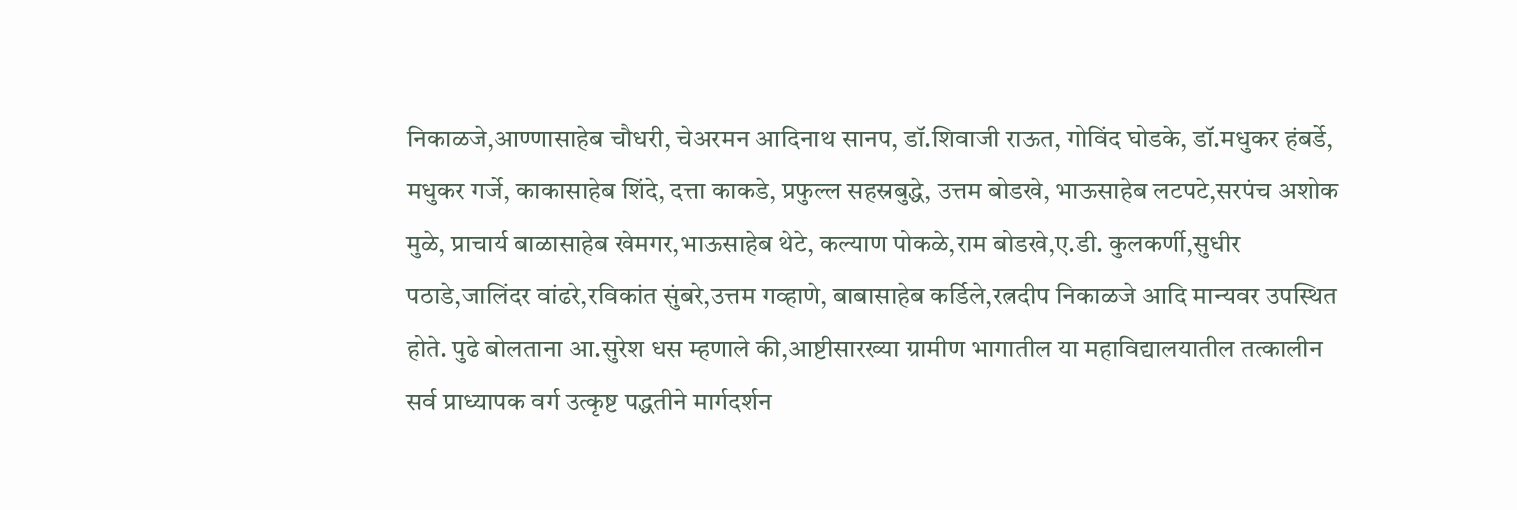निकाळजे,आण्णासाहेब चौधरी, चेअरमन आदिनाथ सानप, डॉ.शिवाजी राऊत, गोविंद घोडके, डॉ.मधुकर हंबर्डे, मधुकर गर्जे, काकासाहेब शिंदे, दत्ता काकडे, प्रफुल्ल सहस्रबुद्धे, उत्तम बोडखे, भाऊसाहेब लटपटे,सरपंच अशोक मुळे, प्राचार्य बाळासाहेब खेमगर,भाऊसाहेब थेटे, कल्याण पोकळे,राम बोडखे,ए.डी. कुलकर्णी,सुधीर पठाडे,जालिंदर वांढरे,रविकांत सुंबरे,उत्तम गव्हाणे, बाबासाहेब कर्डिले,रत्नदीप निकाळजे आदि मान्यवर उपस्थित होते. पुढे बोलताना आ.सुरेश धस म्हणाले की,आष्टीसारख्या ग्रामीण भागातील या महाविद्यालयातील तत्कालीन सर्व प्राध्यापक वर्ग उत्कृष्ट पद्धतीने मार्गदर्शन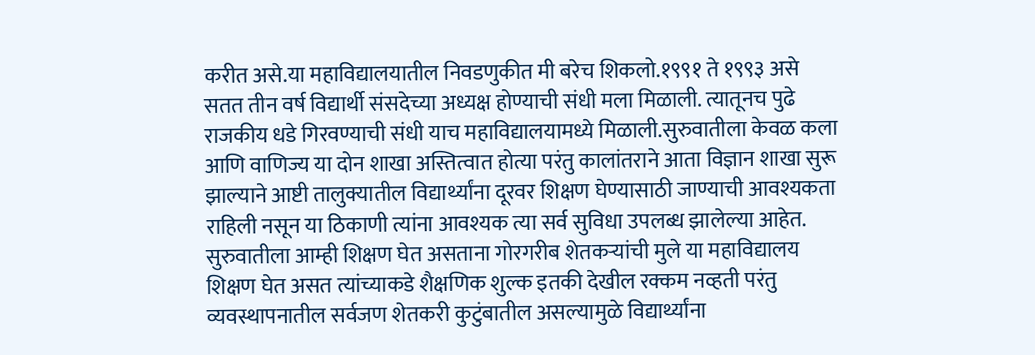करीत असे.या महाविद्यालयातील निवडणुकीत मी बरेच शिकलो.१९९१ ते १९९३ असे सतत तीन वर्ष विद्यार्थी संसदेच्या अध्यक्ष होण्याची संधी मला मिळाली. त्यातूनच पुढे राजकीय धडे गिरवण्याची संधी याच महाविद्यालयामध्ये मिळाली.सुरुवातीला केवळ कला आणि वाणिज्य या दोन शाखा अस्तित्वात होत्या परंतु कालांतराने आता विज्ञान शाखा सुरू झाल्याने आष्टी तालुक्यातील विद्यार्थ्यांना दूरवर शिक्षण घेण्यासाठी जाण्याची आवश्यकता राहिली नसून या ठिकाणी त्यांना आवश्यक त्या सर्व सुविधा उपलब्ध झालेल्या आहेत. सुरुवातीला आम्ही शिक्षण घेत असताना गोरगरीब शेतकऱ्यांची मुले या महाविद्यालय शिक्षण घेत असत त्यांच्याकडे शैक्षणिक शुल्क इतकी देखील रक्कम नव्हती परंतु व्यवस्थापनातील सर्वजण शेतकरी कुटुंबातील असल्यामुळे विद्यार्थ्यांना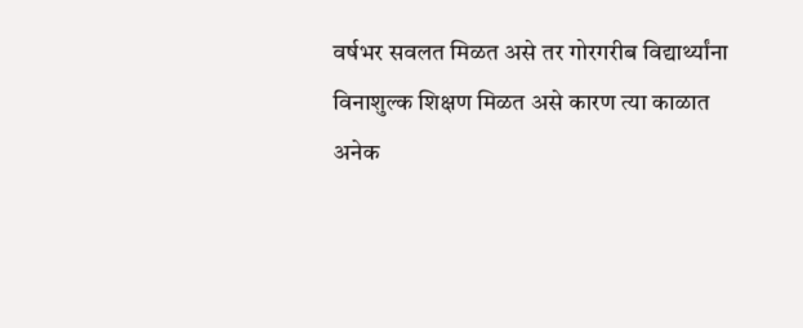वर्षभर सवलत मिळत असे तर गोरगरीब विद्यार्थ्यांना विनाशुल्क शिक्षण मिळत असे कारण त्या काळात अनेक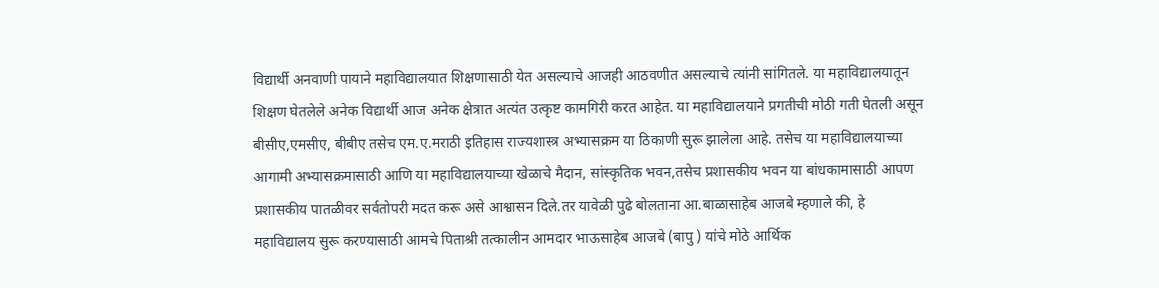विद्यार्थी अनवाणी पायाने महाविद्यालयात शिक्षणासाठी येत असल्याचे आजही आठवणीत असल्याचे त्यांनी सांगितले. या महाविद्यालयातून शिक्षण घेतलेले अनेक विद्यार्थी आज अनेक क्षेत्रात अत्यंत उत्कृष्ट कामगिरी करत आहेत. या महाविद्यालयाने प्रगतीची मोठी गती घेतली असून बीसीए,एमसीए, बीबीए तसेच एम.ए.मराठी इतिहास राज्यशास्त्र अभ्यासक्रम या ठिकाणी सुरू झालेला आहे. तसेच या महाविद्यालयाच्या आगामी अभ्यासक्रमासाठी आणि या महाविद्यालयाच्या खेळाचे मैदान, सांस्कृतिक भवन,तसेच प्रशासकीय भवन या बांधकामासाठी आपण प्रशासकीय पातळीवर सर्वतोपरी मदत करू असे आश्वासन दिले.तर यावेळी पुढे बोलताना आ.बाळासाहेब आजबे म्हणाले की, हे महाविद्यालय सुरू करण्यासाठी आमचे पिताश्री तत्कालीन आमदार भाऊसाहेब आजबे (बापु ) यांचे मोठे आर्थिक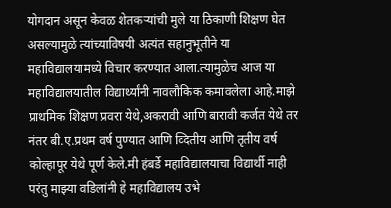योगदान असून केवळ शेतकऱ्यांची मुले या ठिकाणी शिक्षण घेत असल्यामुळे त्यांच्याविषयी अत्यंत सहानुभूतीने या महाविद्यालयामध्ये विचार करण्यात आला.त्यामुळेच आज या महाविद्यालयातील विद्यार्थ्यांनी नावलौकिक कमावलेला आहे.माझे प्राथमिक शिक्षण प्रवरा येथे,अकरावी आणि बारावी कर्जत येथे तर नंतर बी.ए.प्रथम वर्ष पुण्यात आणि व्दितीय आणि तृतीय वर्ष कोल्हापूर येथे पूर्ण केले.मी हंबर्डे महाविद्यालयाचा विद्यार्थी नाही परंतु माझ्या वडिलांनी हे महाविद्यालय उभे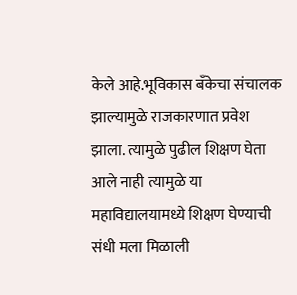केले आहे.भूविकास बँकेचा संचालक झाल्यामुळे राजकारणात प्रवेश झाला. त्यामुळे पुढील शिक्षण घेता आले नाही त्यामुळे या महाविद्यालयामध्ये शिक्षण घेण्याची संधी मला मिळाली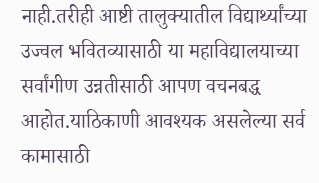नाही.तरीही आष्टी तालुक्यातील विद्यार्थ्यांच्या उज्वल भवितव्यासाठी या महाविद्यालयाच्या सर्वांगीण उन्नतीसाठी आपण वचनबद्ध आहोत.याठिकाणी आवश्यक असलेल्या सर्व कामासाठी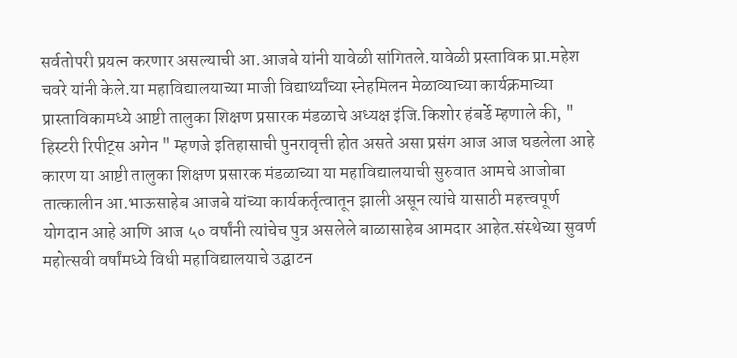सर्वतोपरी प्रयत्न करणार असल्याची आ.आजबे यांनी यावेळी सांगितले.यावेळी प्रस्ताविक प्रा.महेश चवरे यांनी केले.या महाविद्यालयाच्या माजी विद्यार्थ्यांच्या स्नेहमिलन मेळाव्याच्या कार्यक्रमाच्या प्रास्ताविकामध्ये आष्टी तालुका शिक्षण प्रसारक मंडळाचे अध्यक्ष इंजि.किशोर हंबर्डे म्हणाले की, " हिस्टरी रिपीट्स अगेन " म्हणजे इतिहासाची पुनरावृत्ती होत असते असा प्रसंग आज आज घडलेला आहे कारण या आष्टी तालुका शिक्षण प्रसारक मंडळाच्या या महाविद्यालयाची सुरुवात आमचे आजोबा तात्कालीन आ.भाऊसाहेब आजबे यांच्या कार्यकर्तृत्वातून झाली असून त्यांचे यासाठी महत्त्वपूर्ण योगदान आहे आणि आज ५० वर्षांनी त्यांचेच पुत्र असलेले बाळासाहेब आमदार आहेत.संस्थेच्या सुवर्ण महोत्सवी वर्षांमध्ये विधी महाविद्यालयाचे उद्घाटन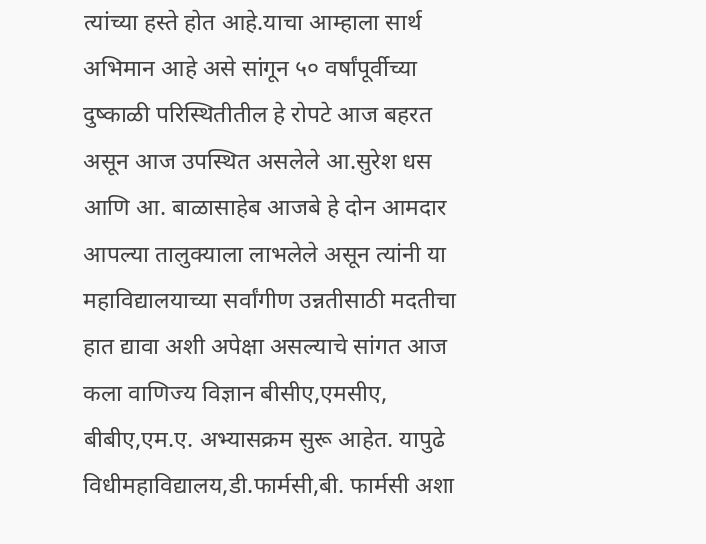त्यांच्या हस्ते होत आहे.याचा आम्हाला सार्थ अभिमान आहे असे सांगून ५० वर्षांपूर्वीच्या दुष्काळी परिस्थितीतील हे रोपटे आज बहरत असून आज उपस्थित असलेले आ.सुरेश धस आणि आ. बाळासाहेब आजबे हे दोन आमदार आपल्या तालुक्याला लाभलेले असून त्यांनी या महाविद्यालयाच्या सर्वांगीण उन्नतीसाठी मदतीचा हात द्यावा अशी अपेक्षा असल्याचे सांगत आज कला वाणिज्य विज्ञान बीसीए,एमसीए, बीबीए,एम.ए. अभ्यासक्रम सुरू आहेत. यापुढे विधीमहाविद्यालय,डी.फार्मसी,बी. फार्मसी अशा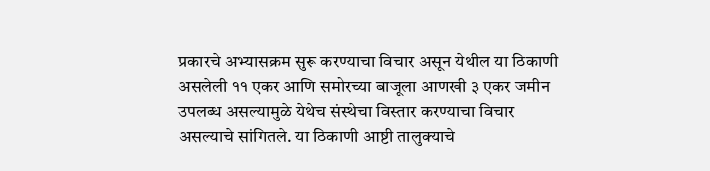प्रकारचे अभ्यासक्रम सुरू करण्याचा विचार असून येथील या ठिकाणी असलेली ११ एकर आणि समोरच्या बाजूला आणखी ३ एकर जमीन उपलब्ध असल्यामुळे येथेच संस्थेचा विस्तार करण्याचा विचार असल्याचे सांगितले. या ठिकाणी आष्टी तालुक्याचे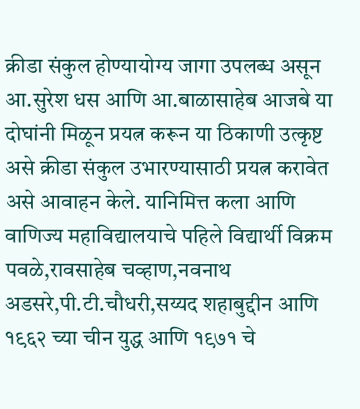क्रीडा संकुल होण्यायोग्य जागा उपलब्ध असून आ.सुरेश धस आणि आ.बाळासाहेब आजबे या दोघांनी मिळून प्रयत्न करून या ठिकाणी उत्कृष्ट असे क्रीडा संकुल उभारण्यासाठी प्रयत्न करावेत असे आवाहन केले. यानिमित्त कला आणि वाणिज्य महाविद्यालयाचे पहिले विद्यार्थी विक्रम पवळे,रावसाहेब चव्हाण,नवनाथ अडसरे,पी.टी.चौधरी,सय्यद शहाबुद्दीन आणि १९६२ च्या चीन युद्ध आणि १९७१ चे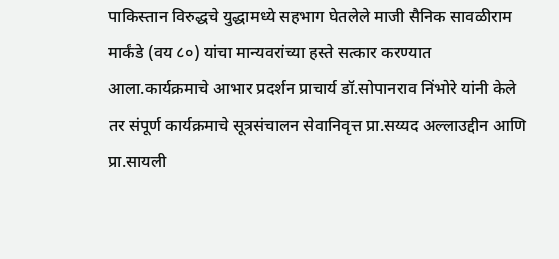पाकिस्तान विरुद्धचे युद्धामध्ये सहभाग घेतलेले माजी सैनिक सावळीराम मार्कंडे (वय ८०) यांचा मान्यवरांच्या हस्ते सत्कार करण्यात आला.कार्यक्रमाचे आभार प्रदर्शन प्राचार्य डॉ.सोपानराव निंभोरे यांनी केले तर संपूर्ण कार्यक्रमाचे सूत्रसंचालन सेवानिवृत्त प्रा.सय्यद अल्लाउद्दीन आणि प्रा.सायली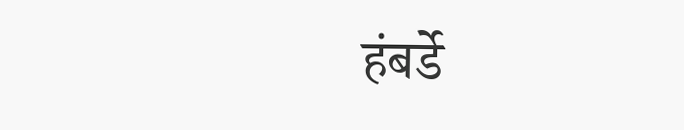हंबर्डे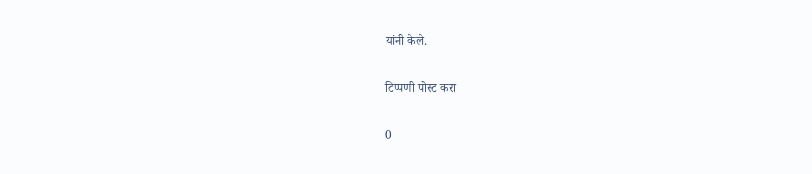यांनी केले.

टिप्पणी पोस्ट करा

0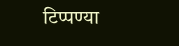टिप्पण्या